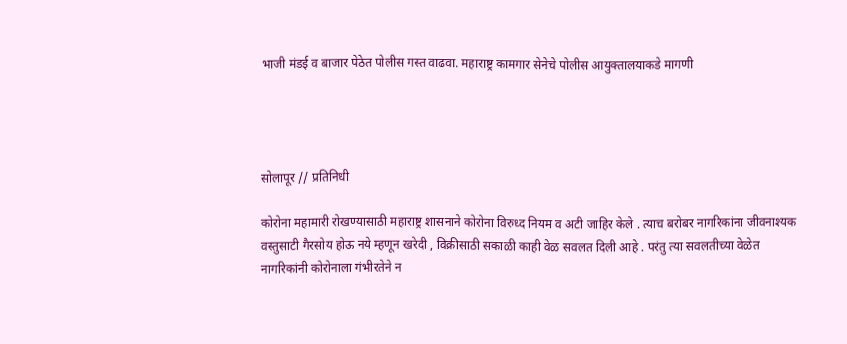भाजी मंडई व बाजार पेठेत पोलीस गस्त वाढवा. महाराष्ट्र कामगार सेनेचे पोलीस आयुक्तालयाकडे मागणी




सोलापूर // प्रतिनिधी

कोरोना महामारी रोखण्यासाठी महाराष्ट्र शासनाने कोरोना विरुध्द नियम व अटी जाहिर केले . त्याच बरोबर नागरिकांना जीवनाश्यक वस्तुसाटी गैरसोय होऊ नये म्हणून खरेदी , विक्रीसाठी सकाळी काही वेळ सवलत दिली आहे . परंतु त्या सवलतीच्या वेळेत नागरिकांनी कोरोनाला गंभीरतेने न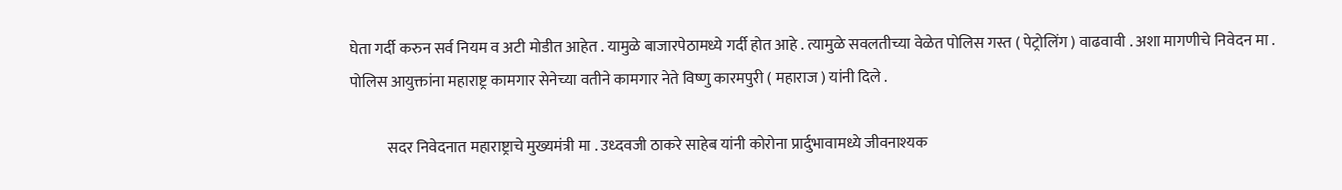घेता गर्दी करुन सर्व नियम व अटी मोडीत आहेत . यामुळे बाजारपेठामध्ये गर्दी होत आहे . त्यामुळे सवलतीच्या वेळेत पोलिस गस्त ( पेट्रोलिंग ) वाढवावी . अशा मागणीचे निवेदन मा . पोलिस आयुक्तांना महाराष्ट्र कामगार सेनेच्या वतीने कामगार नेते विष्णु कारमपुरी ( महाराज ) यांनी दिले .

            सदर निवेदनात महाराष्ट्राचे मुख्यमंत्री मा . उध्दवजी ठाकरे साहेब यांनी कोरोना प्रार्दुभावामध्ये जीवनाश्यक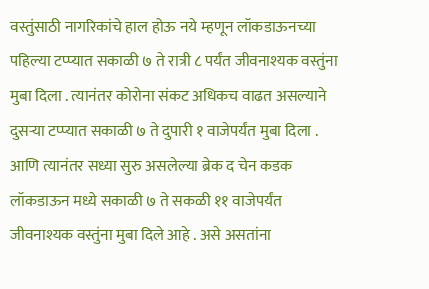वस्तुंसाठी नागरिकांचे हाल होऊ नये म्हणून लॉकडाऊनच्या पहिल्या टप्प्यात सकाळी ७ ते रात्री ८ पर्यंत जीवनाश्यक वस्तुंना मुबा दिला . त्यानंतर कोरोना संकट अधिकच वाढत असल्याने दुसऱ्या टप्प्यात सकाळी ७ ते दुपारी १ वाजेपर्यंत मुबा दिला . आणि त्यानंतर सध्या सुरु असलेल्या ब्रेक द चेन कडक लॉकडाऊन मध्ये सकाळी ७ ते सकळी ११ वाजेपर्यंत जीवनाश्यक वस्तुंना मुबा दिले आहे . असे असतांना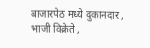बाजारपेठ मध्ये दुकानदार , भाजी विक्रेते ,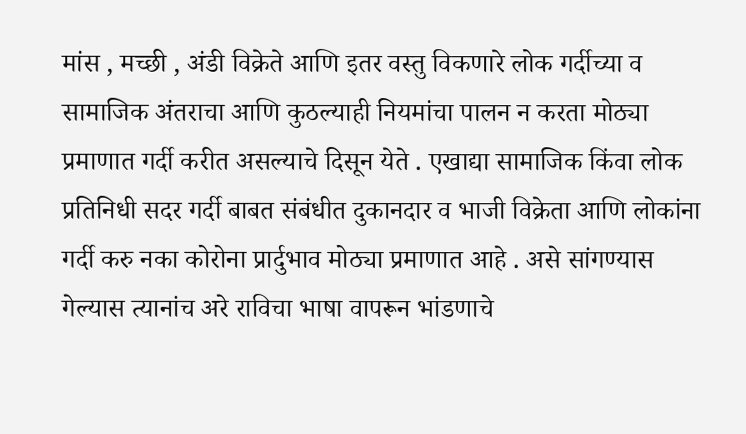मांस , मच्छी , अंडी विक्रेते आणि इतर वस्तु विकणारे लोक गर्दीच्या व सामाजिक अंतराचा आणि कुठल्याही नियमांचा पालन न करता मोठ्या प्रमाणात गर्दी करीत असल्याचे दिसून येते . एखाद्या सामाजिक किंवा लोक प्रतिनिधी सदर गर्दी बाबत संबंधीत दुकानदार व भाजी विक्रेता आणि लोकांना गर्दी करु नका कोरोना प्रार्दुभाव मोठ्या प्रमाणात आहे . असे सांगण्यास गेल्यास त्यानांच अरे राविचा भाषा वापरून भांडणाचे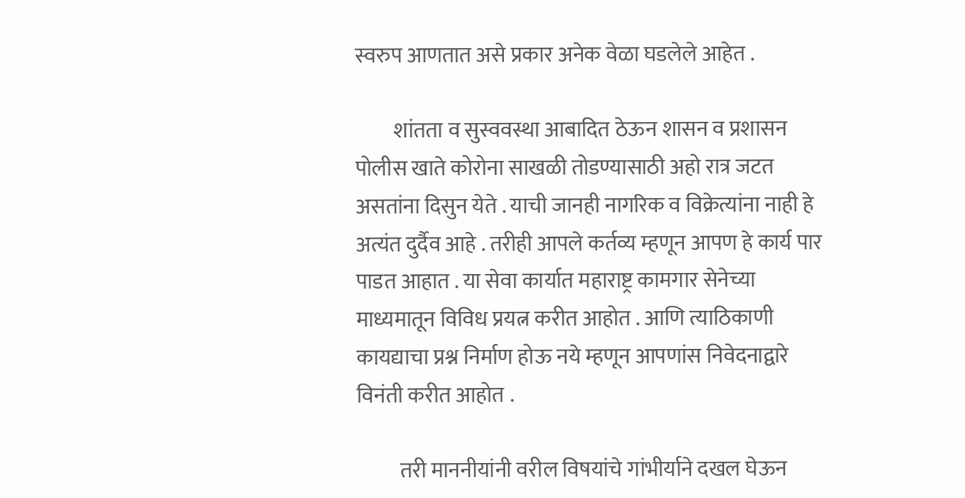स्वरुप आणतात असे प्रकार अनेक वेळा घडलेले आहेत .

         शांतता व सुस्ववस्था आबादित ठेऊन शासन व प्रशासन पोलीस खाते कोरोना साखळी तोडण्यासाठी अहो रात्र जटत असतांना दिसुन येते . याची जानही नागरिक व विक्रेत्यांना नाही हे अत्यंत दुर्दैव आहे . तरीही आपले कर्तव्य म्हणून आपण हे कार्य पार पाडत आहात . या सेवा कार्यात महाराष्ट्र कामगार सेनेच्या माध्यमातून विविध प्रयत्न करीत आहोत . आणि त्याठिकाणी कायद्याचा प्रश्न निर्माण होऊ नये म्हणून आपणांस निवेदनाद्वारे विनंती करीत आहोत .

          तरी माननीयांनी वरील विषयांचे गांभीर्याने दखल घेऊन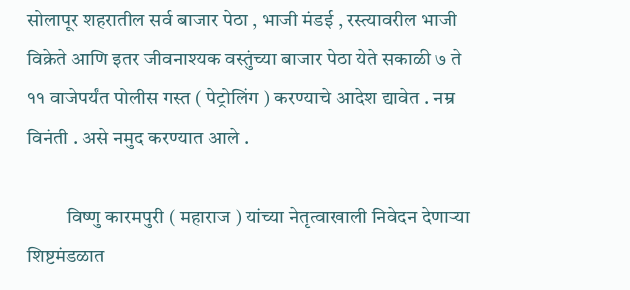सोलापूर शहरातील सर्व बाजार पेठा , भाजी मंडई , रस्त्यावरील भाजी विक्रेते आणि इतर जीवनाश्यक वस्तुंच्या बाजार पेठा येते सकाळी ७ ते ११ वाजेपर्यंत पोलीस गस्त ( पेट्रोलिंग ) करण्याचे आदेश द्यावेत . नम्र विनंती . असे नमुद करण्यात आले .

          विष्णु कारमपुरी ( महाराज ) यांच्या नेतृत्वाखाली निवेदन देणाऱ्या शिष्टमंडळात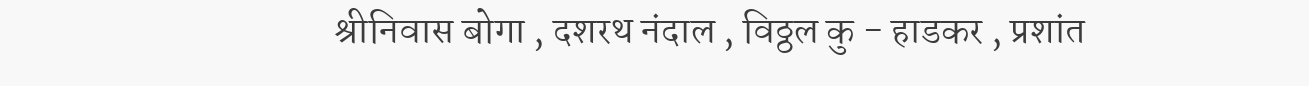श्रीनिवास बोगा , दशरथ नंदाल , विठ्ठल कु - हाडकर , प्रशांत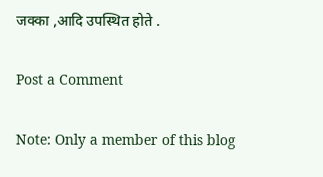जक्का ,आदि उपस्थित होते .

Post a Comment

Note: Only a member of this blog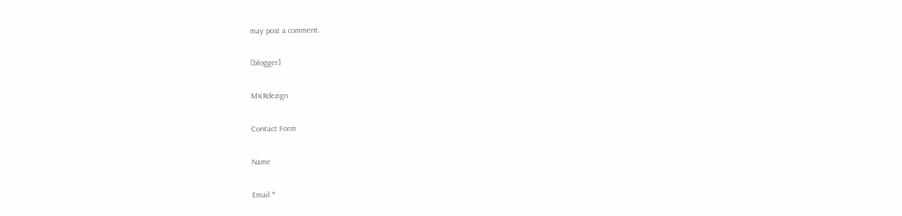may post a comment.

[blogger]

MKRdezign

Contact Form

Name

Email *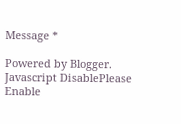Message *

Powered by Blogger.
Javascript DisablePlease Enable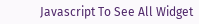Javascript To See All Widget